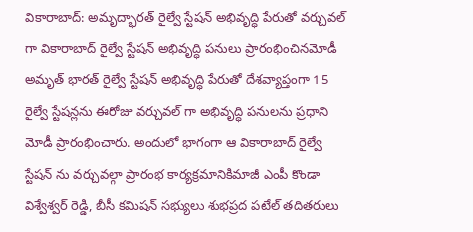వికారాబాద్: అమృద్భారత్ రైల్వే స్టేషన్ అభివృద్ధి పేరుతో వర్చువల్ గా వికారాబాద్ రైల్వే స్టేషన్ అభివృద్ధి పనులు ప్రారంభించినమోడీ
అమృత్ భారత్ రైల్వే స్టేషన్ అభివృద్ధి పేరుతో దేశవ్యాప్తంగా 15 రైల్వే స్టేషన్లను ఈరోజు వర్చువల్ గా అభివృద్ధి పనులను ప్రధాని మోడీ ప్రారంభించారు. అందులో భాగంగా ఆ వికారాబాద్ రైల్వే స్టేషన్ ను వర్చువల్గా ప్రారంభ కార్యక్రమానికిమాజీ ఎంపీ కొండా విశ్వేశ్వర్ రెడ్డి, బీసీ కమిషన్ సభ్యులు శుభప్రద పటేల్ తదితరులు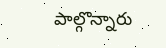పాల్గొన్నారు